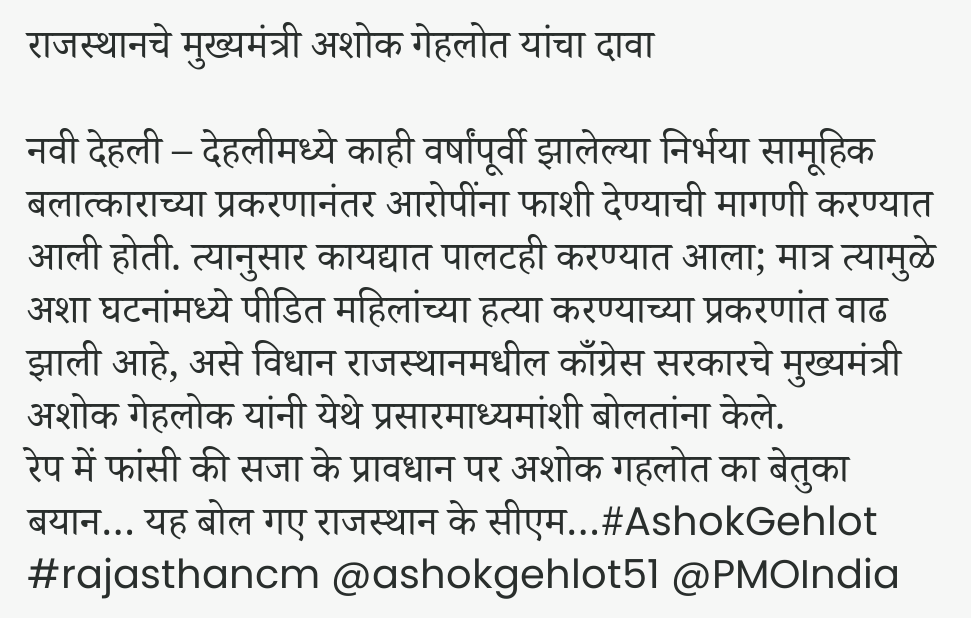राजस्थानचे मुख्यमंत्री अशोक गेहलोत यांचा दावा

नवी देहली – देहलीमध्ये काही वर्षांपूर्वी झालेल्या निर्भया सामूहिक बलात्काराच्या प्रकरणानंतर आरोपींना फाशी देण्याची मागणी करण्यात आली होती. त्यानुसार कायद्यात पालटही करण्यात आला; मात्र त्यामुळे अशा घटनांमध्ये पीडित महिलांच्या हत्या करण्याच्या प्रकरणांत वाढ झाली आहे, असे विधान राजस्थानमधील काँग्रेस सरकारचे मुख्यमंत्री अशोक गेहलोक यांनी येथे प्रसारमाध्यमांशी बोलतांना केले.
रेप में फांसी की सजा के प्रावधान पर अशोक गहलोत का बेतुका बयान… यह बोल गए राजस्थान के सीएम…#AshokGehlot #rajasthancm @ashokgehlot51 @PMOIndia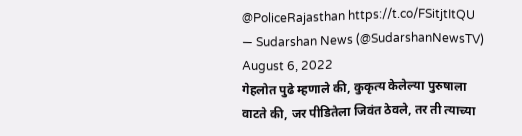@PoliceRajasthan https://t.co/FSitjtItQU
— Sudarshan News (@SudarshanNewsTV) August 6, 2022
गेहलोत पुढे म्हणाले की, कुकृत्य केलेल्या पुरुषाला वाटते की, जर पीडितेला जिवंत ठेवले, तर ती त्याच्या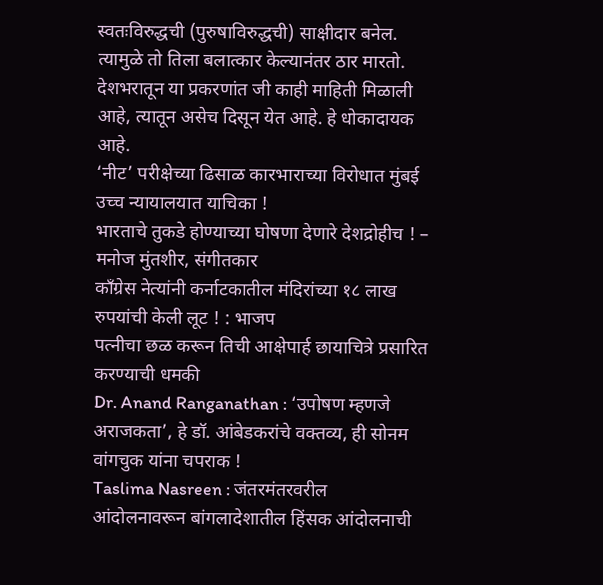स्वतःविरुद्धची (पुरुषाविरुद्धची) साक्षीदार बनेल. त्यामुळे तो तिला बलात्कार केल्यानंतर ठार मारतो. देशभरातून या प्रकरणांत जी काही माहिती मिळाली आहे, त्यातून असेच दिसून येत आहे. हे धोकादायक आहे.
‘नीट’ परीक्षेच्या ढिसाळ कारभाराच्या विरोधात मुंबई उच्च न्यायालयात याचिका !
भारताचे तुकडे होण्याच्या घोषणा देणारे देशद्रोहीच ! – मनोज मुंतशीर, संगीतकार
काँग्रेस नेत्यांनी कर्नाटकातील मंदिरांच्या १८ लाख रुपयांची केली लूट ! : भाजप
पत्नीचा छळ करून तिची आक्षेपार्ह छायाचित्रे प्रसारित करण्याची धमकी
Dr. Anand Ranganathan : ‘उपोषण म्हणजे अराजकता’, हे डॉ. आंबेडकरांचे वक्तव्य, ही सोनम वांगचुक यांना चपराक !
Taslima Nasreen : जंतरमंतरवरील आंदोलनावरून बांगलादेशातील हिंसक आंदोलनाची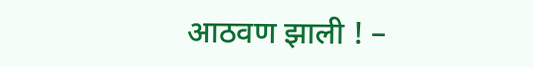आठवण झाली ! –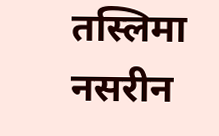तस्लिमा नसरीन